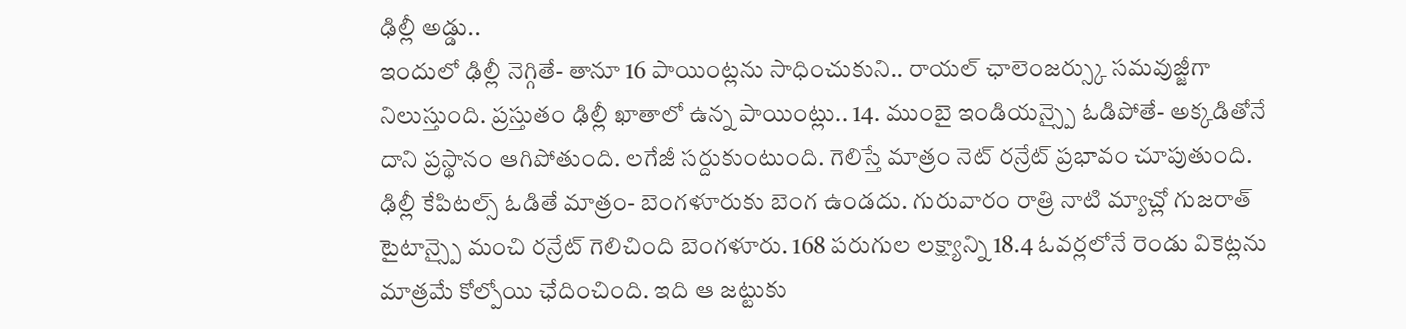ఢిల్లీ అడ్డు..
ఇందులో ఢిల్లీ నెగ్గితే- తానూ 16 పాయింట్లను సాధించుకుని.. రాయల్ ఛాలెంజర్స్కు సమవుజ్జీగా నిలుస్తుంది. ప్రస్తుతం ఢిల్లీ ఖాతాలో ఉన్న పాయింట్లు.. 14. ముంబై ఇండియన్స్పై ఓడిపోతే- అక్కడితోనే దాని ప్రస్థానం ఆగిపోతుంది. లగేజీ సర్దుకుంటుంది. గెలిస్తే మాత్రం నెట్ రన్రేట్ ప్రభావం చూపుతుంది. ఢిల్లీ కేపిటల్స్ ఓడితే మాత్రం- బెంగళూరుకు బెంగ ఉండదు. గురువారం రాత్రి నాటి మ్యాచ్లో గుజరాత్ టైటాన్స్పై మంచి రన్రేట్ గెలిచింది బెంగళూరు. 168 పరుగుల లక్ష్యాన్ని 18.4 ఓవర్లలోనే రెండు వికెట్లను మాత్రమే కోల్పోయి ఛేదించింది. ఇది ఆ జట్టుకు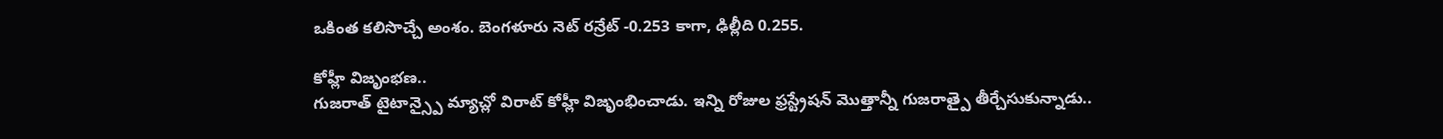ఒకింత కలిసొచ్చే అంశం. బెంగళూరు నెట్ రన్రేట్ -0.253 కాగా, ఢిల్లీది 0.255.

కోహ్లీ విజృంభణ..
గుజరాత్ టైటాన్స్పై మ్యాచ్లో విరాట్ కోహ్లీ విజృంభించాడు. ఇన్ని రోజుల ఫ్రస్ట్రేషన్ మొత్తాన్నీ గుజరాత్పై తీర్చేసుకున్నాడు..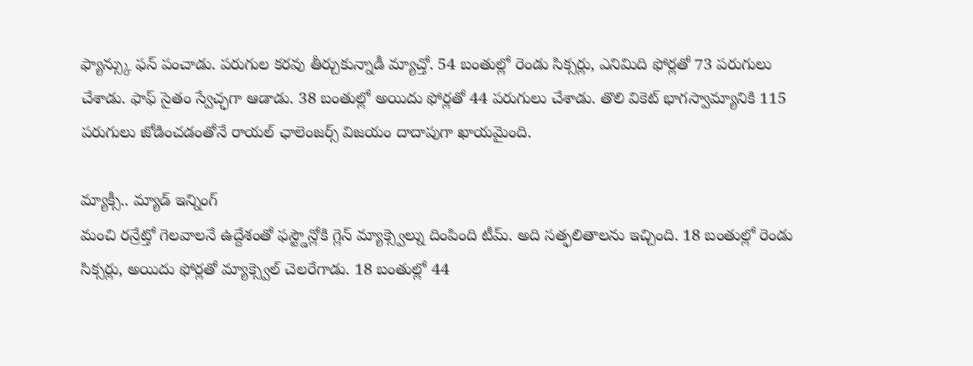ఫ్యాన్స్కు ఫన్ పంచాడు. పరుగుల కరవు తీర్చుకున్నాడీ మ్యాచ్తో. 54 బంతుల్లో రెండు సిక్సర్లు, ఎనిమిది ఫోర్లతో 73 పరుగులు చేశాడు. ఫాఫ్ సైతం స్వేచ్ఛగా ఆడాడు. 38 బంతుల్లో అయిదు ఫోర్లతో 44 పరుగులు చేశాడు. తొలి వికెట్ భాగస్వామ్యానికి 115 పరుగులు జోడించడంతోనే రాయల్ ఛాలెంజర్స్ విజయం దాదాపుగా ఖాయమైంది.

మ్యాక్సీ.. మ్యాడ్ ఇన్నింగ్
మంచి రన్రేట్తో గెలవాలనే ఉద్దేశంతో ఫస్ట్డౌన్లోకి గ్లెన్ మ్యాక్స్వెల్ను దింపింది టీమ్. అది సత్ఫలితాలను ఇచ్చింది. 18 బంతుల్లో రెండు సిక్సర్లు, అయిదు ఫోర్లతో మ్యాక్స్వెల్ చెలరేగాడు. 18 బంతుల్లో 44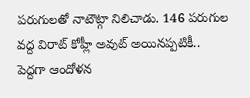పరుగులతో నాటౌట్గా నిలిచాడు. 146 పరుగుల వద్ద విరాట్ కోహ్లీ అవుట్ అయినప్పటికీ.. పెద్దగా ఆందోళన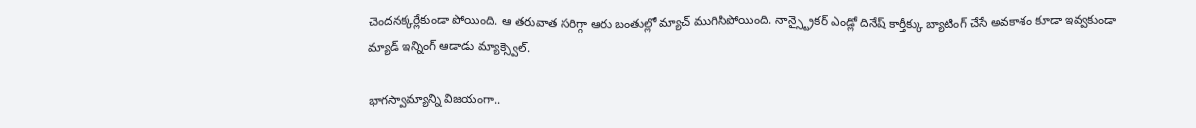చెందనక్కర్లేకుండా పోయింది. ఆ తరువాత సరిగ్గా ఆరు బంతుల్లో మ్యాచ్ ముగిసిపోయింది. నాన్స్ట్రైకర్ ఎండ్లో దినేష్ కార్తీక్కు బ్యాటింగ్ చేసే అవకాశం కూడా ఇవ్వకుండా మ్యాడ్ ఇన్నింగ్ ఆడాడు మ్యాక్స్వెల్.

భాగస్వామ్యాన్ని విజయంగా..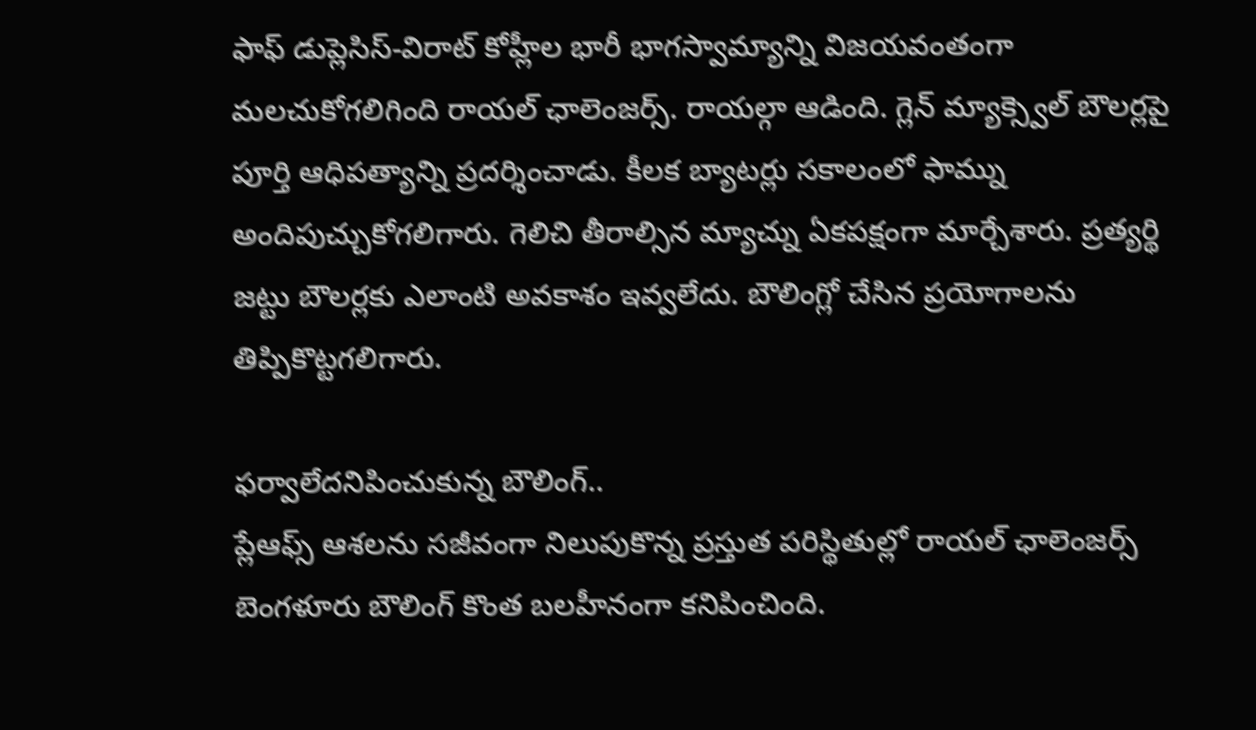ఫాఫ్ డుప్లెసిస్-విరాట్ కోహ్లీల భారీ భాగస్వామ్యాన్ని విజయవంతంగా మలచుకోగలిగింది రాయల్ ఛాలెంజర్స్. రాయల్గా ఆడింది. గ్లెన్ మ్యాక్స్వెల్ బౌలర్లపై పూర్తి ఆధిపత్యాన్ని ప్రదర్శించాడు. కీలక బ్యాటర్లు సకాలంలో ఫామ్ను అందిపుచ్చుకోగలిగారు. గెలిచి తీరాల్సిన మ్యాచ్ను ఏకపక్షంగా మార్చేశారు. ప్రత్యర్థి జట్టు బౌలర్లకు ఎలాంటి అవకాశం ఇవ్వలేదు. బౌలింగ్లో చేసిన ప్రయోగాలను తిప్పికొట్టగలిగారు.

ఫర్వాలేదనిపించుకున్న బౌలింగ్..
ప్లేఆఫ్స్ ఆశలను సజీవంగా నిలుపుకొన్న ప్రస్తుత పరిస్థితుల్లో రాయల్ ఛాలెంజర్స్ బెంగళూరు బౌలింగ్ కొంత బలహీనంగా కనిపించింది.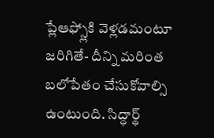ప్లేఆఫ్స్లోకి వెళ్లడమంటూ జరిగితే- దీన్ని మరింత బలోపేతం చేసుకోవాల్సి ఉంటుంది. సిద్ధార్థ్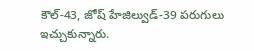కౌల్-43, జోష్ హేజిల్వుడ్-39 పరుగులు ఇచ్చుకున్నారు.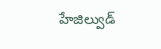హేజిల్వుడ్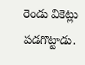రెండు వికెట్లు పడగొట్టాడు.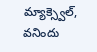మ్యాక్స్వెల్, వనిందు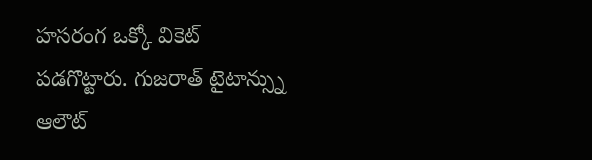హసరంగ ఒక్కో వికెట్ పడగొట్టారు. గుజరాత్ టైటాన్స్ను ఆలౌట్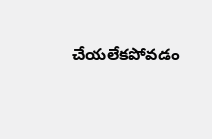చేయలేకపోవడం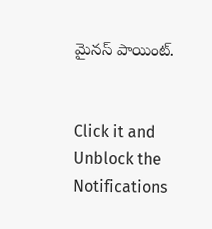మైనస్ పాయింట్.


Click it and Unblock the Notifications